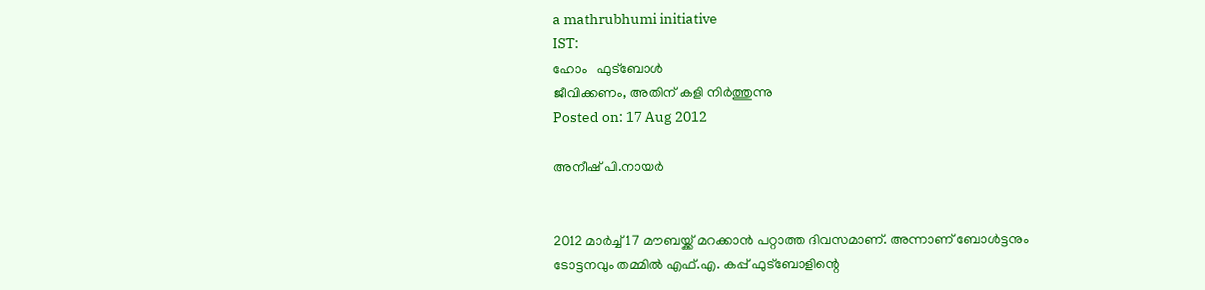a mathrubhumi initiative
IST:
ഹോം   ഫുട്‌ബോള്‍
ജീവിക്കണം, അതിന് കളി നിര്‍ത്തുന്നു
Posted on: 17 Aug 2012

അനീഷ് പി.നായര്‍


2012 മാര്‍ച്ച് 17 മൗബയ്ക്ക് മറക്കാന്‍ പറ്റാത്ത ദിവസമാണ്. അന്നാണ് ബോള്‍ട്ടനും ടോട്ടനവും തമ്മില്‍ എഫ്.എ. കപ്പ് ഫുട്‌ബോളിന്റെ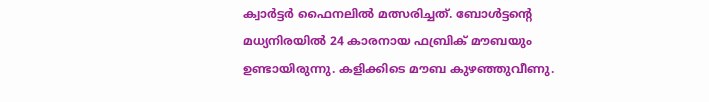ക്വാര്‍ട്ടര്‍ ഫൈനലില്‍ മത്സരിച്ചത്. ബോള്‍ട്ടന്റെ മധ്യനിരയില്‍ 24 കാരനായ ഫബ്രിക് മൗബയും ഉണ്ടായിരുന്നു. കളിക്കിടെ മൗബ കുഴഞ്ഞുവീണു.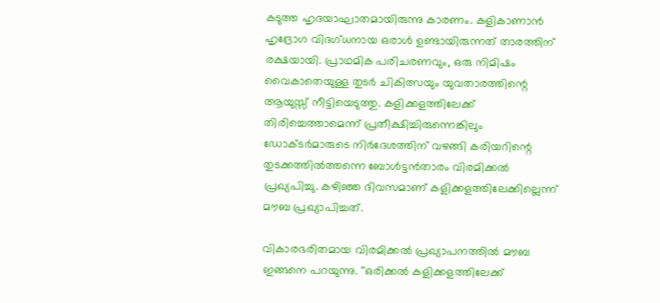കടുത്ത ഹൃദയാഘാതമായിരുന്നു കാരണം. കളികാണാന്‍ ഹൃദ്രോഗ വിദഗ്ധനായ ഒരാള്‍ ഉണ്ടായിരുന്നത് താരത്തിന് രക്ഷയായി. പ്രാഥമിക പരിചരണവും, ഒരു നിമിഷം വൈകാതെയുള്ള തുടര്‍ ചികിത്സയും യുവതാരത്തിന്റെ ആയുസ്സ് നീട്ടിയെടുത്തു. കളിക്കളത്തിലേക്ക് തിരിച്ചെത്താമെന്ന് പ്രതീക്ഷിച്ചിരുന്നെങ്കിലും ഡോക്ടര്‍മാരുടെ നിര്‍ദേശത്തിന് വഴങ്ങി കരിയറിന്റെ തുടക്കത്തില്‍ത്തന്നെ ബോള്‍ട്ടന്‍താരം വിരമിക്കല്‍ പ്രഖ്യപിച്ചു. കഴിഞ്ഞ ദിവസമാണ് കളിക്കളത്തിലേക്കില്ലെന്ന് മൗബ പ്രഖ്യാപിച്ചത്.

വികാരഭരിതമായ വിരമിക്കല്‍ പ്രഖ്യാപനത്തില്‍ മൗബ ഇങ്ങനെ പറയുന്നു. ''ഒരിക്കല്‍ കളിക്കളത്തിലേക്ക്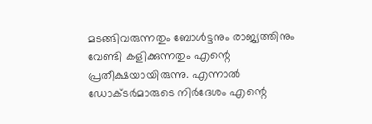മടങ്ങിവരുന്നതും ബോള്‍ട്ടനും രാജ്യത്തിനും വേണ്ടി കളിക്കുന്നതും എന്റെ പ്രതീക്ഷയായിരുന്നു. എന്നാല്‍ ഡോക്ടര്‍മാരുടെ നിര്‍ദേശം എന്റെ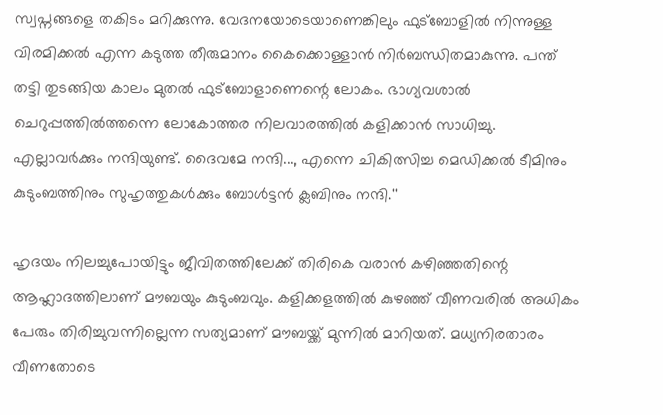സ്വപ്നങ്ങളെ തകിടം മറിക്കുന്നു. വേദനയോടെയാണെങ്കിലും ഫുട്‌ബോളില്‍ നിന്നുള്ള വിരമിക്കല്‍ എന്ന കടുത്ത തീരുമാനം കൈക്കൊള്ളാന്‍ നിര്‍ബന്ധിതമാകുന്നു. പന്ത് തട്ടി തുടങ്ങിയ കാലം മുതല്‍ ഫുട്‌ബോളാണെന്റെ ലോകം. ഭാഗ്യവശാല്‍ ചെറുപ്പത്തില്‍ത്തന്നെ ലോകോത്തര നിലവാരത്തില്‍ കളിക്കാന്‍ സാധിച്ചു. എല്ലാവര്‍ക്കും നന്ദിയുണ്ട്. ദൈവമേ നന്ദി..., എന്നെ ചികിത്സിച്ച മെഡിക്കല്‍ ടീമിനും കുടുംബത്തിനും സുഹൃത്തുകള്‍ക്കും ബോള്‍ട്ടന്‍ ക്ലബിനും നന്ദി.''

ഹൃദയം നിലച്ചുപോയിട്ടും ജീവിതത്തിലേക്ക് തിരികെ വരാന്‍ കഴിഞ്ഞതിന്റെ ആഹ്ലാദത്തിലാണ് മൗബയും കുടുംബവും. കളിക്കളത്തില്‍ കുഴഞ്ഞ് വീണവരില്‍ അധികം പേരും തിരിച്ചുവന്നില്ലെന്ന സത്യമാണ് മൗബയ്ക്ക് മുന്നില്‍ മാറിയത്. മധ്യനിരതാരം വീണതോടെ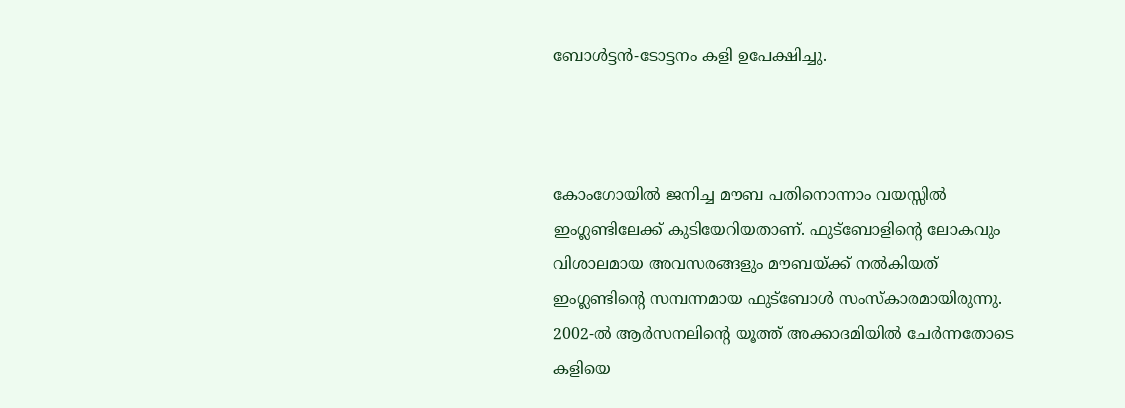ബോള്‍ട്ടന്‍-ടോട്ടനം കളി ഉപേക്ഷിച്ചു.



കോംഗോയില്‍ ജനിച്ച മൗബ പതിനൊന്നാം വയസ്സില്‍ ഇംഗ്ലണ്ടിലേക്ക് കുടിയേറിയതാണ്. ഫുട്‌ബോളിന്റെ ലോകവും വിശാലമായ അവസരങ്ങളും മൗബയ്ക്ക് നല്‍കിയത് ഇംഗ്ലണ്ടിന്റെ സമ്പന്നമായ ഫുട്‌ബോള്‍ സംസ്‌കാരമായിരുന്നു. 2002-ല്‍ ആര്‍സനലിന്റെ യൂത്ത് അക്കാദമിയില്‍ ചേര്‍ന്നതോടെ കളിയെ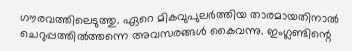ഗൗരവത്തിലെടുത്തു. ഏറെ മികവുപുലര്‍ത്തിയ താരമായതിനാല്‍ ചെറുപ്പത്തില്‍ത്തന്നെ അവസരങ്ങള്‍ കൈവന്നു. ഇംഗ്ലണ്ടിന്റെ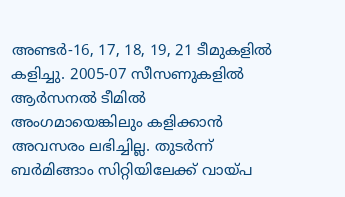അണ്ടര്‍-16, 17, 18, 19, 21 ടീമുകളില്‍ കളിച്ചു. 2005-07 സീസണുകളില്‍ ആര്‍സനല്‍ ടീമില്‍ അംഗമായെങ്കിലും കളിക്കാന്‍ അവസരം ലഭിച്ചില്ല. തുടര്‍ന്ന് ബര്‍മിങ്ങാം സിറ്റിയിലേക്ക് വായ്പ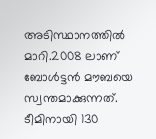അടിസ്ഥാനത്തില്‍ മാറി.2008 ലാണ് ബോള്‍ട്ടന്‍ മൗബയെ സ്വന്തമാക്കുന്നത്. ടീമിനായി 130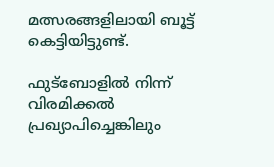മത്സരങ്ങളിലായി ബൂട്ട് കെട്ടിയിട്ടുണ്ട്.

ഫുട്‌ബോളില്‍ നിന്ന് വിരമിക്കല്‍ പ്രഖ്യാപിച്ചെങ്കിലും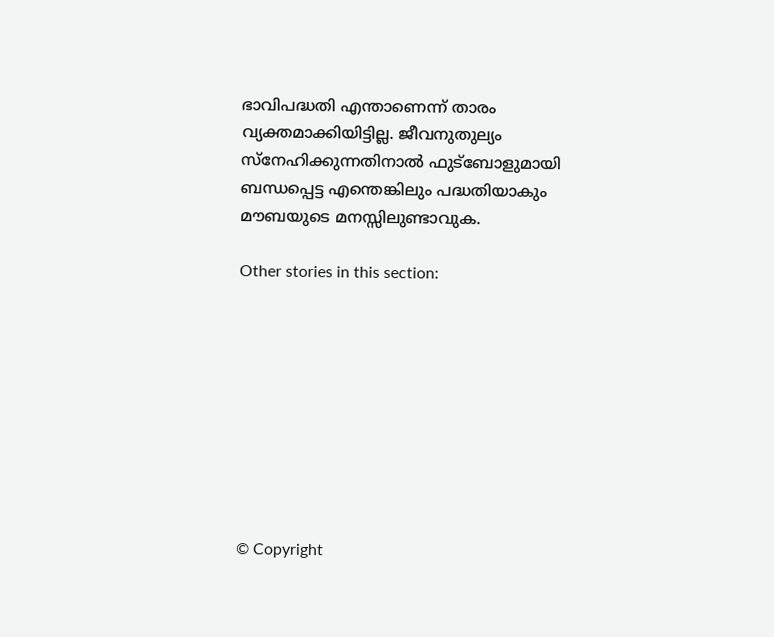ഭാവിപദ്ധതി എന്താണെന്ന് താരം വ്യക്തമാക്കിയിട്ടില്ല. ജീവനുതുല്യം സ്‌നേഹിക്കുന്നതിനാല്‍ ഫുട്‌ബോളുമായി ബന്ധപ്പെട്ട എന്തെങ്കിലും പദ്ധതിയാകും മൗബയുടെ മനസ്സിലുണ്ടാവുക.

Other stories in this section:









© Copyright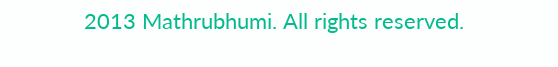2013 Mathrubhumi. All rights reserved.